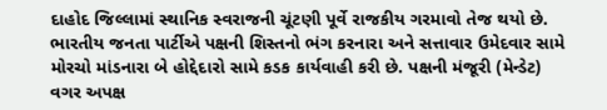દાહોદ જિલ્લામાં સ્થાનિક સ્વરાજની ચૂંટણી પૂર્વે રાજકીય ગરમાવો તેજ થયો છે. ભારતીય જનતા પાર્ટીએ પક્ષની શિસ્તનો ભંગ કરનારા અને સત્તાવાર ઉમેદવાર સામે મોરચો માંડનારા બે હોદ્દેદારો સામે કડક કાર્યવાહી કરી છે. પક્ષની મંજૂરી (મેન્ડેટ) વગર અપક્ષ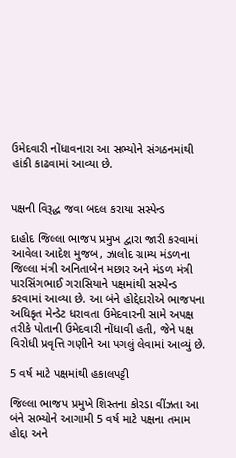ઉમેદવારી નોંધાવનારા આ સભ્યોને સંગઠનમાંથી હાંકી કાઢવામાં આવ્યા છે.


પક્ષની વિરૂદ્ધ જવા બદલ કરાયા સસ્પેન્ડ

દાહોદ જિલ્લા ભાજપ પ્રમુખ દ્વારા જારી કરવામાં આવેલા આદેશ મુજબ, ઝાલોદ ગ્રામ્ય મંડળના જિલ્લા મંત્રી અનિતાબેન મછાર અને મંડળ મંત્રી પારસિંગભાઈ ગરાસિયાને પક્ષમાંથી સસ્પેન્ડ કરવામાં આવ્યા છે. આ બંને હોદ્દેદારોએ ભાજપના અધિકૃત મેન્ડેટ ધરાવતા ઉમેદવારની સામે અપક્ષ તરીકે પોતાની ઉમેદવારી નોંધાવી હતી, જેને પક્ષ વિરોધી પ્રવૃત્તિ ગણીને આ પગલું લેવામાં આવ્યું છે.

5 વર્ષ માટે પક્ષમાંથી હકાલપટ્ટી

જિલ્લા ભાજપ પ્રમુખે શિસ્તના કોરડા વીંઝતા આ બંને સભ્યોને આગામી 5 વર્ષ માટે પક્ષના તમામ હોદ્દા અને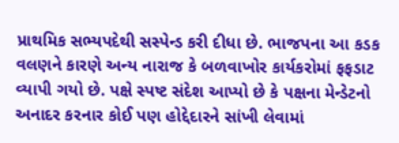પ્રાથમિક સભ્યપદેથી સસ્પેન્ડ કરી દીધા છે. ભાજપના આ કડક વલણને કારણે અન્ય નારાજ કે બળવાખોર કાર્યકરોમાં ફફડાટ વ્યાપી ગયો છે. પક્ષે સ્પષ્ટ સંદેશ આપ્યો છે કે પક્ષના મેન્ડેટનો અનાદર કરનાર કોઈ પણ હોદ્દેદારને સાંખી લેવામાં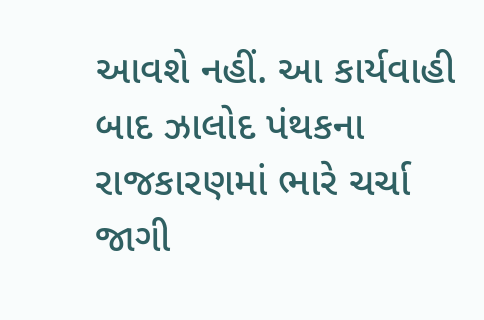આવશે નહીં. આ કાર્યવાહી બાદ ઝાલોદ પંથકના રાજકારણમાં ભારે ચર્ચા જાગી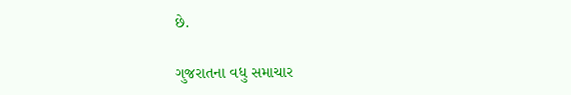છે.

ગુજરાતના વધુ સમાચાર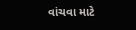વાંચવા માટે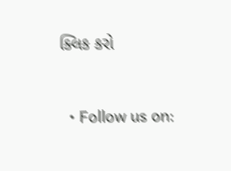ક્લિક કરો


  • Follow us on: